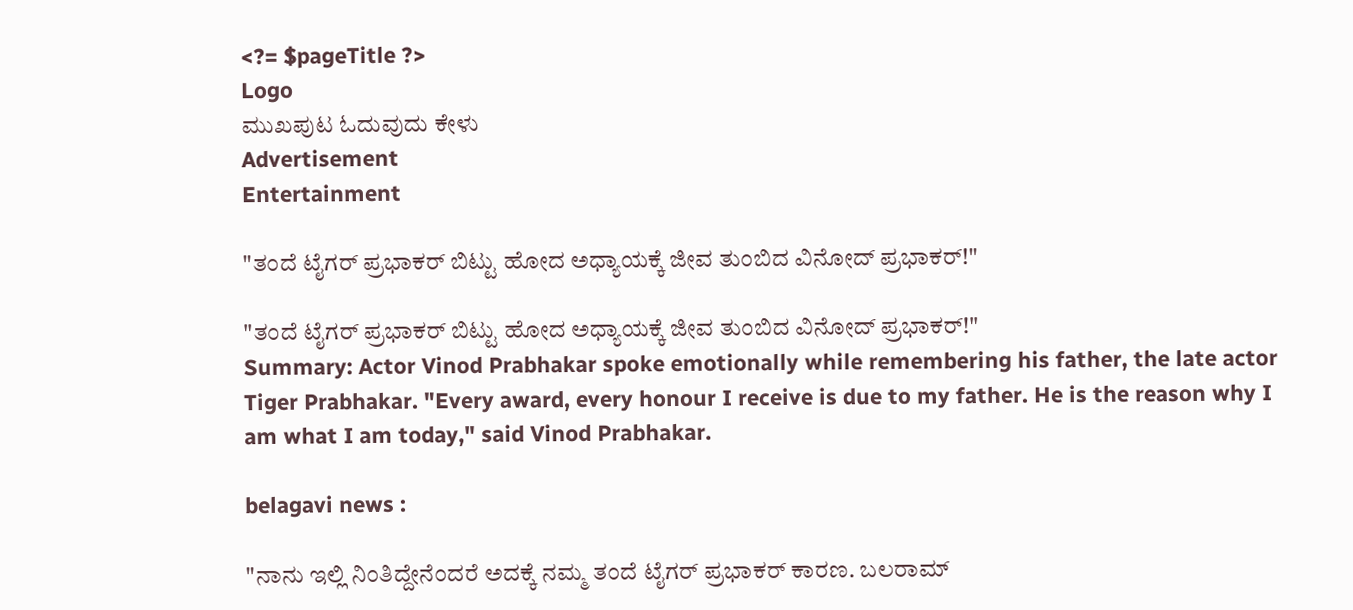<?= $pageTitle ?>
Logo
ಮುಖಪುಟ ಓದುವುದು ಕೇಳು
Advertisement
Entertainment

"ತಂದೆ ಟೈಗರ್ ಪ್ರಭಾಕರ್ ಬಿಟ್ಟು ಹೋದ ಅಧ್ಯಾಯಕ್ಕೆ ಜೀವ ತುಂಬಿದ ವಿನೋದ್ ಪ್ರಭಾಕರ್!"

"ತಂದೆ ಟೈಗರ್ ಪ್ರಭಾಕರ್ ಬಿಟ್ಟು ಹೋದ ಅಧ್ಯಾಯಕ್ಕೆ ಜೀವ ತುಂಬಿದ ವಿನೋದ್ ಪ್ರಭಾಕರ್!"
Summary: Actor Vinod Prabhakar spoke emotionally while remembering his father, the late actor Tiger Prabhakar. "Every award, every honour I receive is due to my father. He is the reason why I am what I am today," said Vinod Prabhakar.

belagavi news :

"ನಾನು ಇಲ್ಲಿ ನಿಂತಿದ್ದೇನೆಂದರೆ ಅದಕ್ಕೆ ನಮ್ಮ ತಂದೆ ಟೈಗರ್ ಪ್ರಭಾಕರ್ ಕಾರಣ. ಬಲರಾಮ್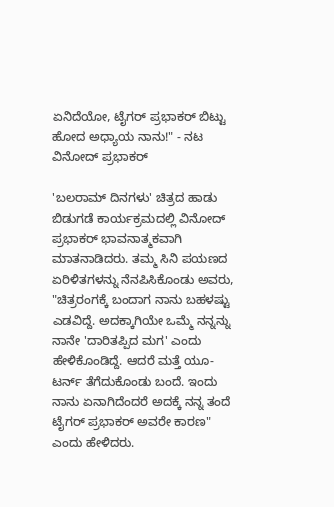ಏನಿದೆಯೋ, ಟೈಗರ್ ಪ್ರಭಾಕರ್ ಬಿಟ್ಟು ಹೋದ ಅಧ್ಯಾಯ ನಾನು!" - ನಟ ವಿನೋದ್ ಪ್ರಭಾಕರ್

'ಬಲರಾಮ್ ದಿನಗಳು' ಚಿತ್ರದ ಹಾಡು ಬಿಡುಗಡೆ ಕಾರ್ಯಕ್ರಮದಲ್ಲಿ ವಿನೋದ್ ಪ್ರಭಾಕರ್ ಭಾವನಾತ್ಮಕವಾಗಿ ಮಾತನಾಡಿದರು. ತಮ್ಮ ಸಿನಿ ಪಯಣದ ಏರಿಳಿತಗಳನ್ನು ನೆನಪಿಸಿಕೊಂಡು ಅವರು, "ಚಿತ್ರರಂಗಕ್ಕೆ ಬಂದಾಗ ನಾನು ಬಹಳಷ್ಟು ಎಡವಿದ್ದೆ. ಅದಕ್ಕಾಗಿಯೇ ಒಮ್ಮೆ ನನ್ನನ್ನು ನಾನೇ 'ದಾರಿತಪ್ಪಿದ ಮಗ' ಎಂದು ಹೇಳಿಕೊಂಡಿದ್ದೆ. ಆದರೆ ಮತ್ತೆ ಯೂ-ಟರ್ನ್ ತೆಗೆದುಕೊಂಡು ಬಂದೆ. ಇಂದು ನಾನು ಏನಾಗಿದೆಂದರೆ ಅದಕ್ಕೆ ನನ್ನ ತಂದೆ ಟೈಗರ್ ಪ್ರಭಾಕರ್ ಅವರೇ ಕಾರಣ" ಎಂದು ಹೇಳಿದರು.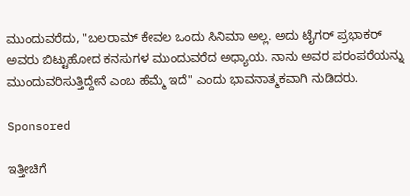ಮುಂದುವರೆದು, "ಬಲರಾಮ್ ಕೇವಲ ಒಂದು ಸಿನಿಮಾ ಅಲ್ಲ. ಅದು ಟೈಗರ್ ಪ್ರಭಾಕರ್ ಅವರು ಬಿಟ್ಟುಹೋದ ಕನಸುಗಳ ಮುಂದುವರೆದ ಅಧ್ಯಾಯ. ನಾನು ಅವರ ಪರಂಪರೆಯನ್ನು ಮುಂದುವರಿಸುತ್ತಿದ್ದೇನೆ ಎಂಬ ಹೆಮ್ಮೆ ಇದೆ" ಎಂದು ಭಾವನಾತ್ಮಕವಾಗಿ ನುಡಿದರು.

Sponsored

ಇತ್ತೀಚಿಗೆ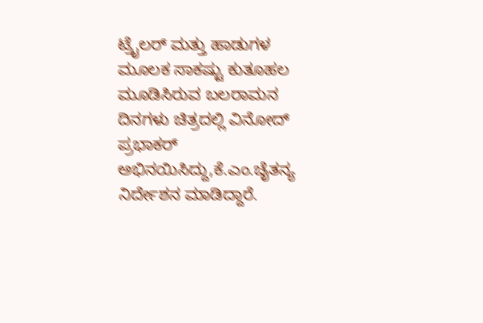ಟ್ರೈಲರ್ ಮತ್ತು ಹಾಡುಗಳ ಮೂಲಕ ಸಾಕಷ್ಟು ಕುತೂಹಲ ಮೂಡಿಸಿರುವ ಬಲರಾಮನ ದಿನಗಳು ಚಿತ್ರದಲ್ಲಿ ವಿನೋದ್ ಪ್ರಭಾಕರ್ ಅಭಿನಯಿಸಿದ್ದು,ಕೆ.ಎಂ.ಚೈತನ್ಯ ನಿರ್ದೇಶನ ಮಾಡಿದ್ದಾರೆ.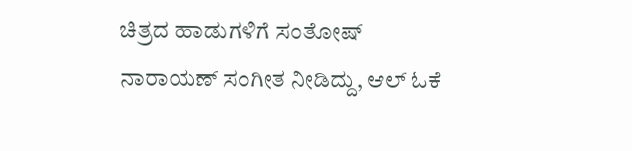ಚಿತ್ರದ ಹಾಡುಗಳಿಗೆ ಸಂತೋಷ್ ನಾರಾಯಣ್ ಸಂಗೀತ ನೀಡಿದ್ದು, ಆಲ್ ಓಕೆ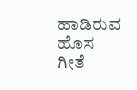ಹಾಡಿರುವ ಹೊಸ ಗೀತೆ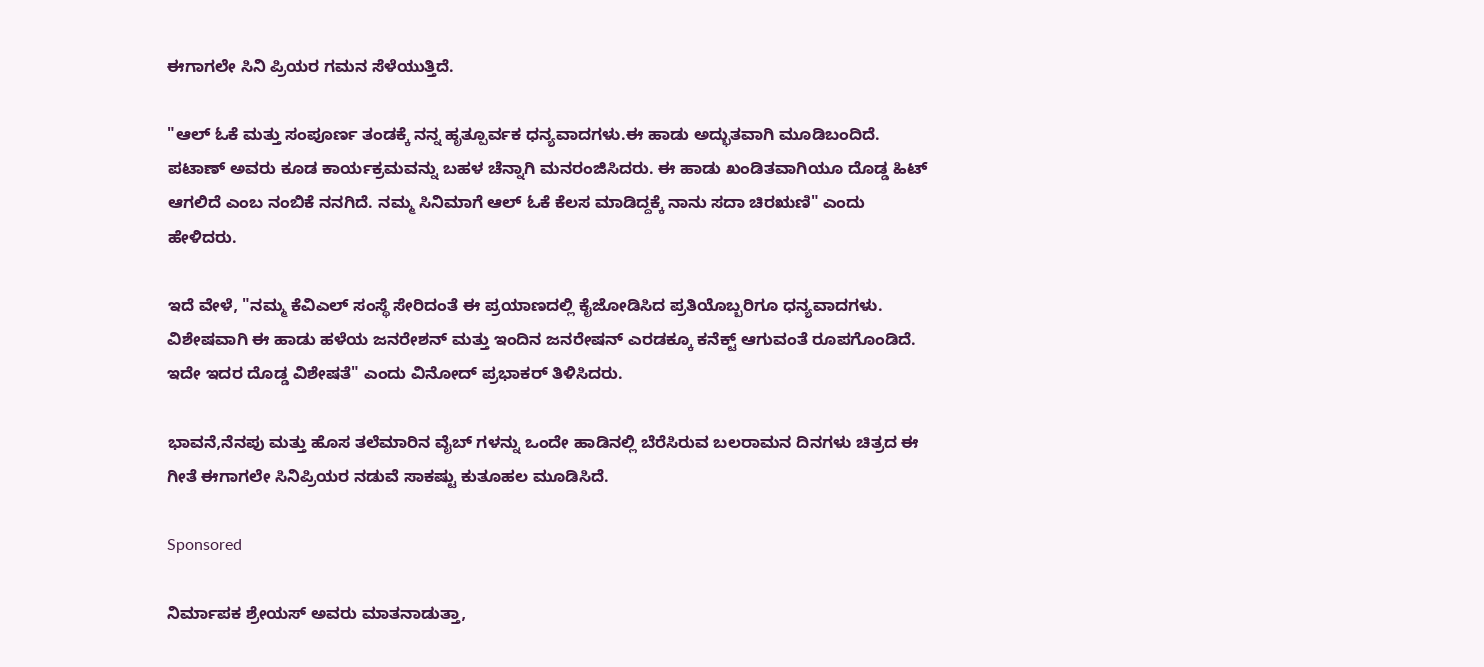ಈಗಾಗಲೇ ಸಿನಿ ಪ್ರಿಯರ ಗಮನ ಸೆಳೆಯುತ್ತಿದೆ.

"ಆಲ್ ಓಕೆ ಮತ್ತು ಸಂಪೂರ್ಣ ತಂಡಕ್ಕೆ ನನ್ನ ಹೃತ್ಪೂರ್ವಕ ಧನ್ಯವಾದಗಳು.ಈ ಹಾಡು ಅದ್ಭುತವಾಗಿ ಮೂಡಿಬಂದಿದೆ. ಪಟಾಣ್ ಅವರು ಕೂಡ ಕಾರ್ಯಕ್ರಮವನ್ನು ಬಹಳ ಚೆನ್ನಾಗಿ ಮನರಂಜಿಸಿದರು. ಈ ಹಾಡು ಖಂಡಿತವಾಗಿಯೂ ದೊಡ್ಡ ಹಿಟ್ ಆಗಲಿದೆ ಎಂಬ ನಂಬಿಕೆ ನನಗಿದೆ. ನಮ್ಮ ಸಿನಿಮಾಗೆ ಆಲ್ ಓಕೆ ಕೆಲಸ ಮಾಡಿದ್ದಕ್ಕೆ ನಾನು ಸದಾ ಚಿರಋಣಿ" ಎಂದು ಹೇಳಿದರು.

ಇದೆ ವೇಳೆ, "ನಮ್ಮ ಕೆವಿಎಲ್ ಸಂಸ್ಥೆ ಸೇರಿದಂತೆ ಈ ಪ್ರಯಾಣದಲ್ಲಿ ಕೈಜೋಡಿಸಿದ ಪ್ರತಿಯೊಬ್ಬರಿಗೂ ಧನ್ಯವಾದಗಳು. ವಿಶೇಷವಾಗಿ ಈ ಹಾಡು ಹಳೆಯ ಜನರೇಶನ್ ಮತ್ತು ಇಂದಿನ ಜನರೇಷನ್ ಎರಡಕ್ಕೂ ಕನೆಕ್ಟ್ ಆಗುವಂತೆ ರೂಪಗೊಂಡಿದೆ. ಇದೇ ಇದರ ದೊಡ್ಡ ವಿಶೇಷತೆ" ಎಂದು ವಿನೋದ್ ಪ್ರಭಾಕರ್ ತಿಳಿಸಿದರು.

ಭಾವನೆ,ನೆನಪು ಮತ್ತು ಹೊಸ ತಲೆಮಾರಿನ ವೈಬ್ ಗಳನ್ನು ಒಂದೇ ಹಾಡಿನಲ್ಲಿ ಬೆರೆಸಿರುವ ಬಲರಾಮನ ದಿನಗಳು ಚಿತ್ರದ ಈ ಗೀತೆ ಈಗಾಗಲೇ ಸಿನಿಪ್ರಿಯರ ನಡುವೆ ಸಾಕಷ್ಟು ಕುತೂಹಲ ಮೂಡಿಸಿದೆ.

Sponsored

ನಿರ್ಮಾಪಕ ಶ್ರೇಯಸ್ ಅವರು ಮಾತನಾಡುತ್ತಾ,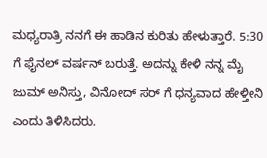ಮಧ್ಯರಾತ್ರಿ ನನಗೆ ಈ ಹಾಡಿನ ಕುರಿತು ಹೇಳುತ್ತಾರೆ. 5:30 ಗೆ ಫೈನಲ್ ವರ್ಷನ್ ಬರುತ್ತೆ. ಅದನ್ನು ಕೇಳಿ ನನ್ನ ಮೈ ಜುಮ್ ಅನಿಸ್ತು, ವಿನೋದ್ ಸರ್ ಗೆ ಧನ್ಯವಾದ ಹೇಳ್ತೀನಿ ಎಂದು ತಿಳಿಸಿದರು.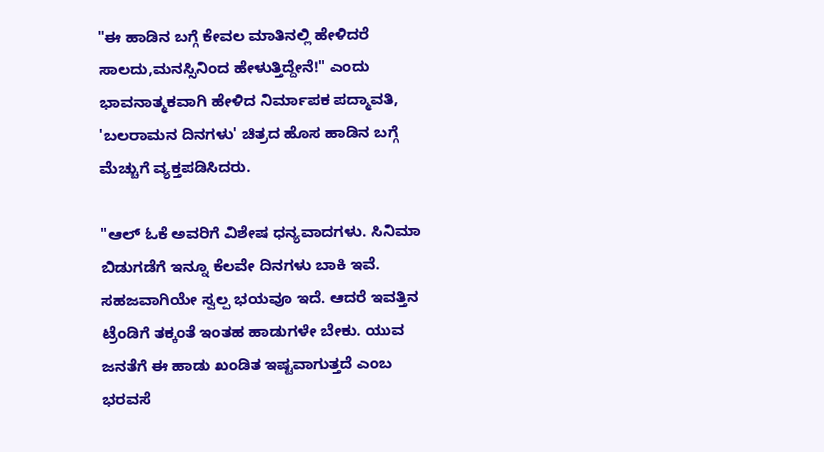"ಈ ಹಾಡಿನ ಬಗ್ಗೆ ಕೇವಲ ಮಾತಿನಲ್ಲಿ ಹೇಳಿದರೆ ಸಾಲದು,ಮನಸ್ಸಿನಿಂದ ಹೇಳುತ್ತಿದ್ದೇನೆ!" ಎಂದು ಭಾವನಾತ್ಮಕವಾಗಿ ಹೇಳಿದ ನಿರ್ಮಾಪಕ ಪದ್ಮಾವತಿ, 'ಬಲರಾಮನ ದಿನಗಳು' ಚಿತ್ರದ ಹೊಸ ಹಾಡಿನ ಬಗ್ಗೆ ಮೆಚ್ಚುಗೆ ವ್ಯಕ್ತಪಡಿಸಿದರು.

"ಆಲ್ ಓಕೆ ಅವರಿಗೆ ವಿಶೇಷ ಧನ್ಯವಾದಗಳು. ಸಿನಿಮಾ ಬಿಡುಗಡೆಗೆ ಇನ್ನೂ ಕೆಲವೇ ದಿನಗಳು ಬಾಕಿ ಇವೆ. ಸಹಜವಾಗಿಯೇ ಸ್ವಲ್ಪ ಭಯವೂ ಇದೆ. ಆದರೆ ಇವತ್ತಿನ ಟ್ರೆಂಡಿಗೆ ತಕ್ಕಂತೆ ಇಂತಹ ಹಾಡುಗಳೇ ಬೇಕು. ಯುವ ಜನತೆಗೆ ಈ ಹಾಡು ಖಂಡಿತ ಇಷ್ಟವಾಗುತ್ತದೆ ಎಂಬ ಭರವಸೆ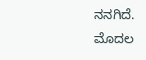ನನಗಿದೆ. ಮೊದಲ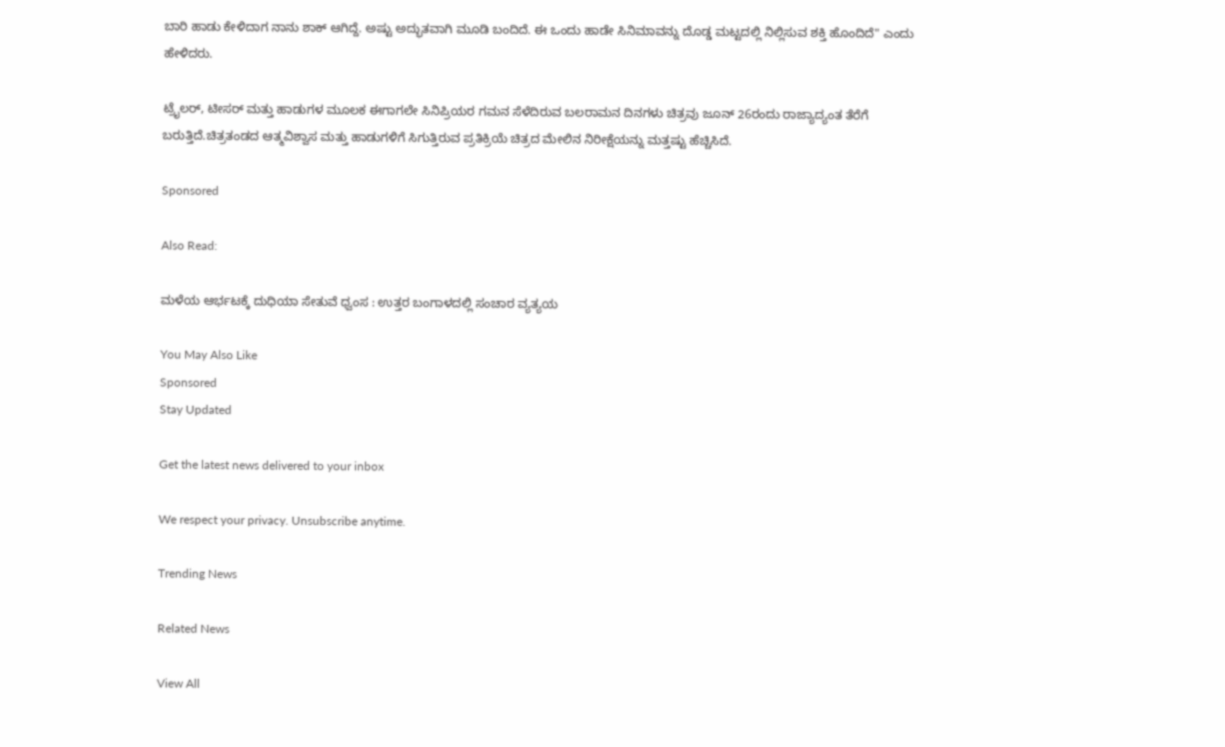ಬಾರಿ ಹಾಡು ಕೇಳಿದಾಗ ನಾನು ಶಾಕ್ ಆಗಿದ್ದೆ. ಅಷ್ಟು ಅದ್ಭುತವಾಗಿ ಮೂಡಿ ಬಂದಿದೆ. ಈ ಒಂದು ಹಾಡೇ ಸಿನಿಮಾವನ್ನು ದೊಡ್ಡ ಮಟ್ಟದಲ್ಲಿ ನಿಲ್ಲಿಸುವ ಶಕ್ತಿ ಹೊಂದಿದೆ" ಎಂದು ಹೇಳಿದರು.

ಟ್ರೈಲರ್, ಟೀಸರ್ ಮತ್ತು ಹಾಡುಗಳ ಮೂಲಕ ಈಗಾಗಲೇ ಸಿನಿಪ್ರಿಯರ ಗಮನ ಸೆಳೆದಿರುವ ಬಲರಾಮನ ದಿನಗಳು ಚಿತ್ರವು ಜೂನ್ 26ರಂದು ರಾಜ್ಯಾದ್ಯಂತ ತೆರೆಗೆ ಬರುತ್ತಿದೆ.ಚಿತ್ರತಂಡದ ಆತ್ಮವಿಶ್ವಾಸ ಮತ್ತು ಹಾಡುಗಳಿಗೆ ಸಿಗುತ್ತಿರುವ ಪ್ರತಿಕ್ರಿಯೆ ಚಿತ್ರದ ಮೇಲಿನ ನಿರೀಕ್ಷೆಯನ್ನು ಮತ್ತಷ್ಟು ಹೆಚ್ಚಿಸಿದೆ.

Sponsored

Also Read:

ಮಳೆಯ ಆರ್ಭಟಕ್ಕೆ ದುಧಿಯಾ ಸೇತುವೆ ಧ್ವಂಸ : ಉತ್ತರ ಬಂಗಾಳದಲ್ಲಿ ಸಂಚಾರ ವ್ಯತ್ಯಯ

You May Also Like
Sponsored
Stay Updated

Get the latest news delivered to your inbox

We respect your privacy. Unsubscribe anytime.

Trending News

Related News

View All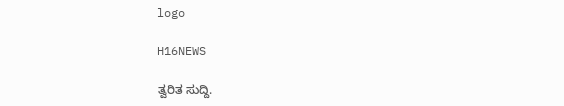logo

H16NEWS

ತ್ವರಿತ ಸುದ್ದಿ.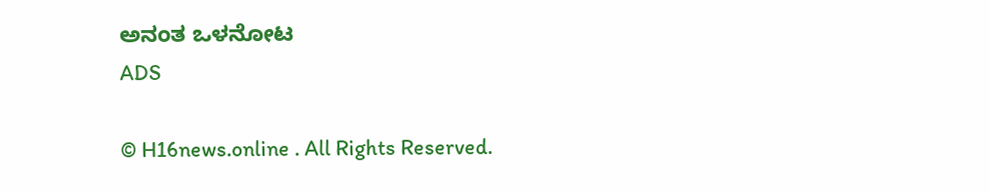ಅನಂತ ಒಳನೋಟ
ADS

© H16news.online . All Rights Reserved.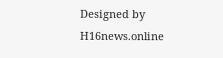Designed by H16news.online